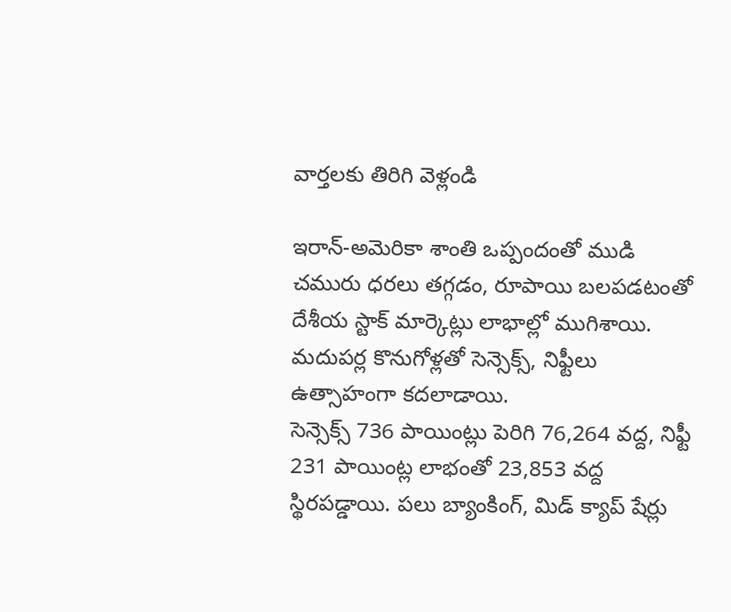వార్తలకు తిరిగి వెళ్లండి

ఇరాన్-అమెరికా శాంతి ఒప్పందంతో ముడి చమురు ధరలు తగ్గడం, రూపాయి బలపడటంతో దేశీయ స్టాక్ మార్కెట్లు లాభాల్లో ముగిశాయి. మదుపర్ల కొనుగోళ్లతో సెన్సెక్స్, నిఫ్టీలు ఉత్సాహంగా కదలాడాయి.
సెన్సెక్స్ 736 పాయింట్లు పెరిగి 76,264 వద్ద, నిఫ్టీ 231 పాయింట్ల లాభంతో 23,853 వద్ద స్థిరపడ్డాయి. పలు బ్యాంకింగ్, మిడ్ క్యాప్ షేర్లు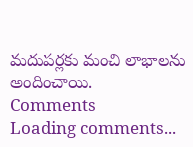మదుపర్లకు మంచి లాభాలను అందించాయి.
Comments
Loading comments...